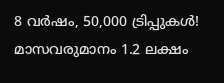8 വർഷം, 50,000 ട്രിപ്പുകൾ! മാസവരുമാനം 1.2 ലക്ഷം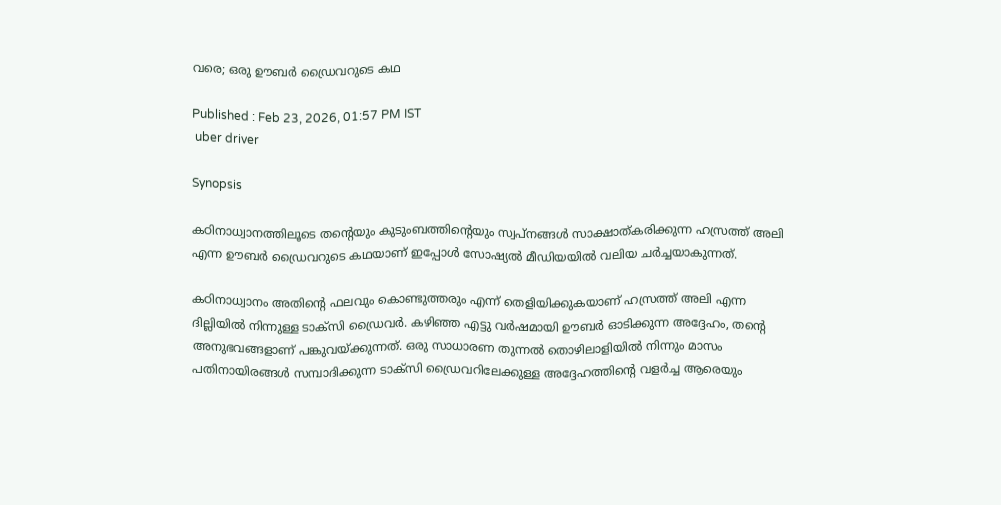വരെ; ഒരു ഊബർ ഡ്രൈവറുടെ കഥ

Published : Feb 23, 2026, 01:57 PM IST
 uber driver

Synopsis

കഠിനാധ്വാനത്തിലൂടെ തന്റെയും കുടുംബത്തിന്റെയും സ്വപ്നങ്ങൾ സാക്ഷാത്കരിക്കുന്ന ഹസ്രത്ത് അലി എന്ന ഊബർ ഡ്രൈവറുടെ കഥയാണ് ഇപ്പോൾ സോഷ്യൽ മീഡിയയിൽ വലിയ ചർച്ചയാകുന്നത്.

കഠിനാധ്വാനം അതിന്റെ ഫലവും കൊണ്ടുത്തരും എന്ന് തെളിയിക്കുകയാണ് ഹസ്രത്ത് അലി എന്ന ദില്ലിയിൽ നിന്നുള്ള ടാക്സി ഡ്രൈവർ. കഴിഞ്ഞ എട്ടു വർഷമായി ഊബർ ഓടിക്കുന്ന അദ്ദേഹം, തന്റെ അനുഭവങ്ങളാണ് പങ്കുവയ്ക്കുന്നത്. ഒരു സാധാരണ തുന്നൽ തൊഴിലാളിയിൽ നിന്നും മാസം പതിനായിരങ്ങള്‍ സമ്പാദിക്കുന്ന ടാക്സി ഡ്രൈവറിലേക്കുള്ള അദ്ദേഹത്തിന്റെ വളർച്ച ആരെയും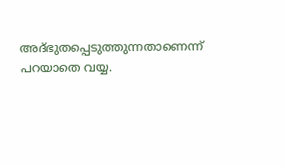അദ്ഭുതപ്പെടുത്തുന്നതാണെന്ന് പറയാതെ വയ്യ.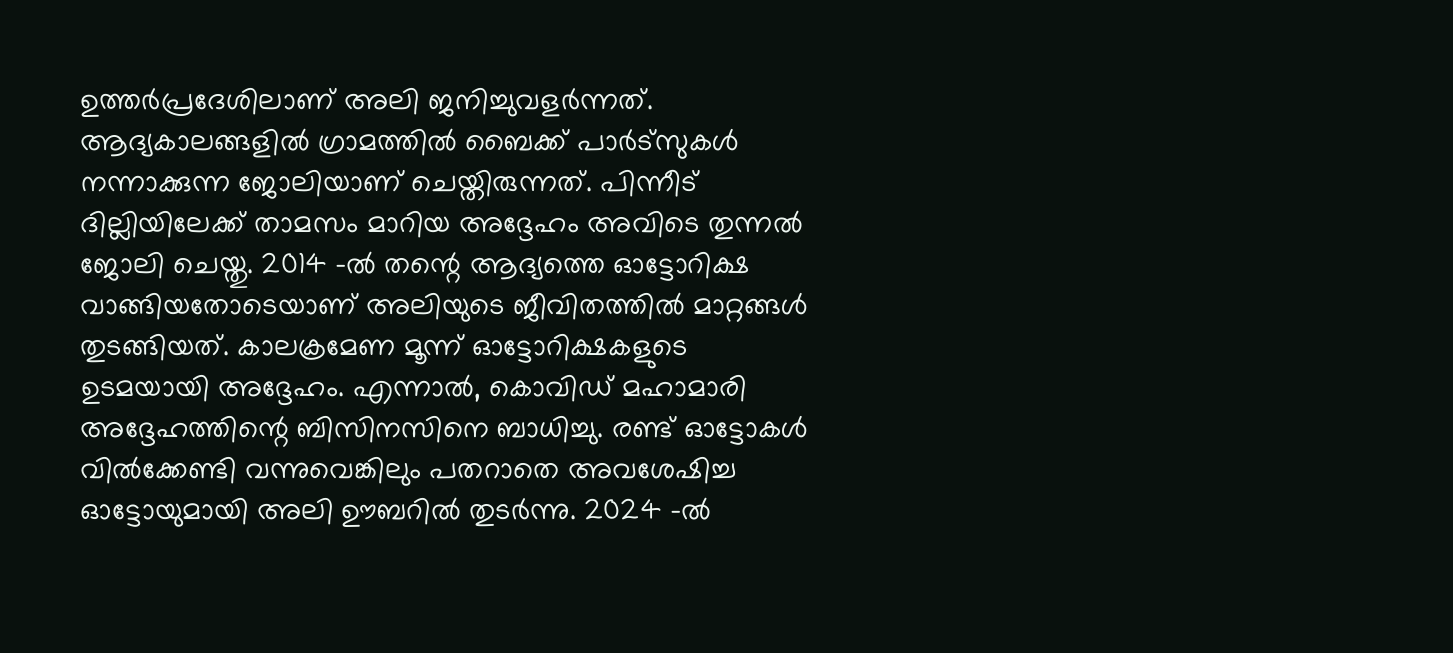ഉത്തർപ്രദേശിലാണ് അലി ജനിച്ചുവളർന്നത്. ആദ്യകാലങ്ങളിൽ ഗ്രാമത്തിൽ ബൈക്ക് പാർട്സുകൾ നന്നാക്കുന്ന ജോലിയാണ് ചെയ്തിരുന്നത്. പിന്നീട് ദില്ലിയിലേക്ക് താമസം മാറിയ അദ്ദേഹം അവിടെ തുന്നൽ ജോലി ചെയ്തു. 2014 -ൽ തന്റെ ആദ്യത്തെ ഓട്ടോറിക്ഷ വാങ്ങിയതോടെയാണ് അലിയുടെ ജീവിതത്തിൽ മാറ്റങ്ങൾ തുടങ്ങിയത്. കാലക്രമേണ മൂന്ന് ഓട്ടോറിക്ഷകളുടെ ഉടമയായി അദ്ദേഹം. എന്നാൽ, കൊവിഡ് മഹാമാരി അദ്ദേഹത്തിന്റെ ബിസിനസിനെ ബാധിച്ചു. രണ്ട് ഓട്ടോകൾ വിൽക്കേണ്ടി വന്നുവെങ്കിലും പതറാതെ അവശേഷിച്ച ഓട്ടോയുമായി അലി ഊബറിൽ തുടർന്നു. 2024 -ൽ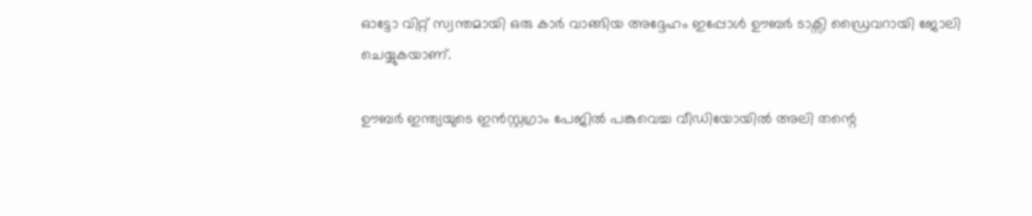ഓട്ടോ വിറ്റ് സ്വന്തമായി ഒരു കാർ വാങ്ങിയ അദ്ദേഹം ഇപ്പോൾ ഊബർ ടാക്സി ഡ്രൈവറായി ജോലി ചെയ്യുകയാണ്.

ഊബർ ഇന്ത്യയുടെ ഇൻസ്റ്റഗ്രാം പേജിൽ പങ്കുവെച്ച വീഡിയോയിൽ അലി തന്റെ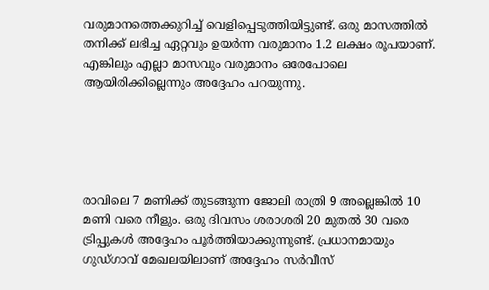വരുമാനത്തെക്കുറിച്ച് വെളിപ്പെടുത്തിയിട്ടുണ്ട്. ഒരു മാസത്തിൽ തനിക്ക് ലഭിച്ച ഏറ്റവും ഉയർന്ന വരുമാനം 1.2 ലക്ഷം രൂപയാണ്. എങ്കിലും എല്ലാ മാസവും വരുമാനം ഒരേപോലെ ആയിരിക്കില്ലെന്നും അദ്ദേഹം പറയുന്നു.





രാവിലെ 7 മണിക്ക് തുടങ്ങുന്ന ജോലി രാത്രി 9 അല്ലെങ്കിൽ 10 മണി വരെ നീളും. ഒരു ദിവസം ശരാശരി 20 മുതൽ 30 വരെ ട്രിപ്പുകൾ അദ്ദേഹം പൂർത്തിയാക്കുന്നുണ്ട്. പ്രധാനമായും ഗുഡ്ഗാവ് മേഖലയിലാണ് അദ്ദേഹം സർവീസ്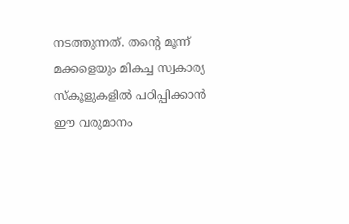നടത്തുന്നത്. തന്റെ മൂന്ന് മക്കളെയും മികച്ച സ്വകാര്യ സ്കൂളുകളിൽ പഠിപ്പിക്കാൻ ഈ വരുമാനം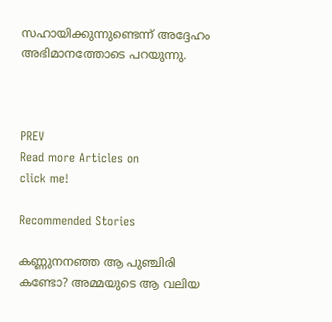സഹായിക്കുന്നുണ്ടെന്ന് അദ്ദേഹം അഭിമാനത്തോടെ പറയുന്നു.



PREV
Read more Articles on
click me!

Recommended Stories

കണ്ണുനനഞ്ഞ ആ പുഞ്ചിരി കണ്ടോ? അമ്മയുടെ ആ വലിയ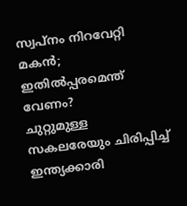സ്വപ്നം നിറവേറ്റി മകൻ; ഇതിൽപ്പരമെന്ത് വേണം?
ചുറ്റുമുള്ള സകലരേയും ചിരിപ്പിച്ച് ഇന്ത്യക്കാരി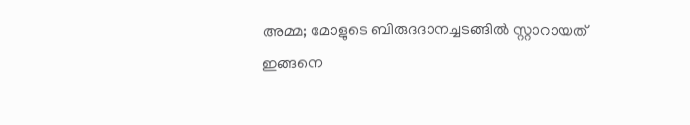അമ്മ; മോളുടെ ബിരുദദാനച്ചടങ്ങിൽ സ്റ്റാറായത് ഇങ്ങനെ